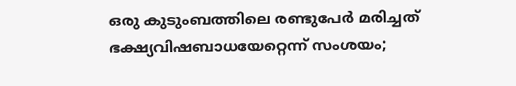ഒരു കുടുംബത്തിലെ രണ്ടുപേർ മരിച്ചത് ഭക്ഷ്യവിഷബാധയേറ്റെന്ന് സംശയം;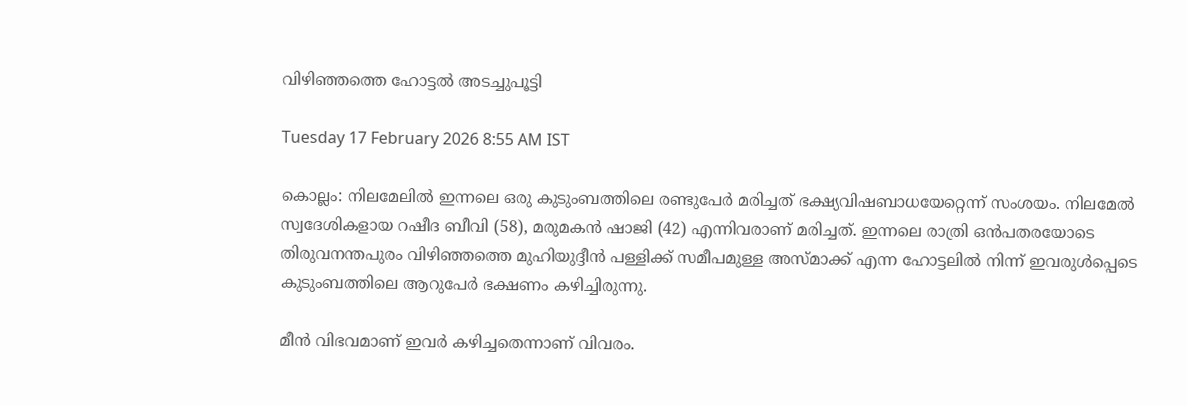വിഴിഞ്ഞത്തെ ഹോട്ടൽ അടച്ചുപൂട്ടി

Tuesday 17 February 2026 8:55 AM IST

കൊല്ലം: നിലമേലിൽ ഇന്നലെ ഒരു കുടുംബത്തിലെ രണ്ടുപേർ മരിച്ചത് ഭക്ഷ്യവിഷബാധയേറ്റെന്ന് സംശയം. നിലമേൽ സ്വദേശികളായ റഷീദ ബീവി (58), മരുമകൻ ഷാജി (42) എന്നിവരാണ് മരിച്ചത്. ഇന്നലെ രാത്രി ഒൻപതരയോടെ തിരുവനന്തപുരം വിഴിഞ്ഞത്തെ മുഹിയുദ്ദീൻ പള്ളിക്ക് സമീപമുള്ള അസ്‌മാക്ക് എന്ന ഹോട്ടലിൽ നിന്ന് ഇവരുൾപ്പെടെ കുടുംബത്തിലെ ആറുപേർ ഭക്ഷണം കഴിച്ചിരുന്നു.

മീൻ വിഭവമാണ് ഇവർ കഴിച്ചതെന്നാണ് വിവരം.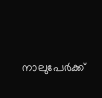നാലുപേർക്ക്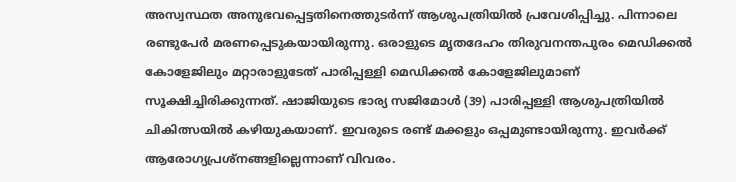അസ്വസ്ഥത അനുഭവപ്പെട്ടതിനെത്തുടർന്ന് ആശുപത്രിയിൽ പ്രവേശിപ്പിച്ചു. പിന്നാലെ രണ്ടുപേർ മരണപ്പെടുകയായിരുന്നു. ഒരാളുടെ മൃതദേഹം തിരുവനന്തപുരം മെഡിക്കൽ കോളേജിലും മറ്റാരാളുടേത് പാരിപ്പള്ളി മെഡിക്കൽ കോളേജിലുമാണ് സൂക്ഷിച്ചിരിക്കുന്നത്. ഷാജിയുടെ ഭാര്യ സജിമോൾ (39) പാരിപ്പള്ളി ആശുപത്രിയിൽ ചികിത്സയിൽ കഴിയുകയാണ്. ഇവരുടെ രണ്ട് മക്കളും ഒപ്പമുണ്ടായിരുന്നു. ഇവർക്ക് ആരോഗ്യപ്രശ്‌നങ്ങളില്ലെന്നാണ് വിവരം.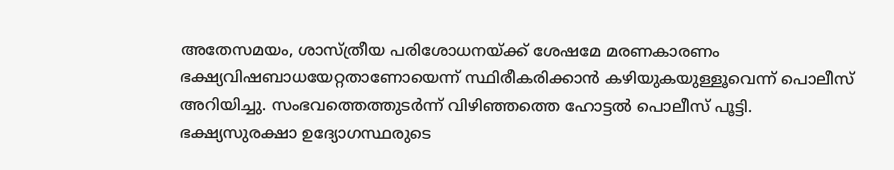അതേസമയം, ശാസ്ത്രീയ പരിശോധനയ്ക്ക് ശേഷമേ മരണകാരണം ഭക്ഷ്യവിഷബാധയേറ്റതാണോയെന്ന് സ്ഥിരീകരിക്കാൻ കഴിയുകയുള്ളൂവെന്ന് പൊലീസ് അറിയിച്ചു. സംഭവത്തെത്തുടർന്ന് വിഴിഞ്ഞത്തെ ഹോട്ടൽ പൊലീസ് പൂട്ടി. ഭക്ഷ്യസുരക്ഷാ ഉദ്യോഗസ്ഥരുടെ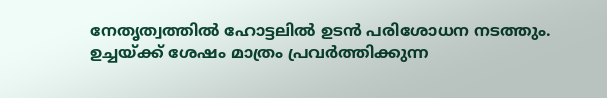നേതൃത്വത്തിൽ ഹോട്ടലിൽ ഉടൻ പരിശോധന നടത്തും. ഉച്ചയ്ക്ക് ശേഷം മാത്രം പ്രവർത്തിക്കുന്ന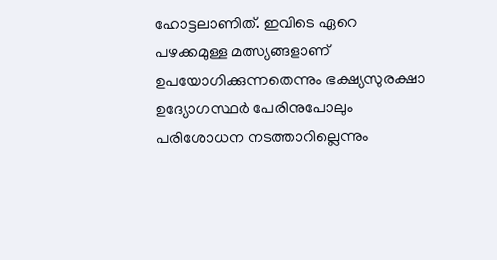ഹോട്ടലാണിത്. ഇവിടെ ഏറെ പഴക്കമുള്ള മത്സ്യങ്ങളാണ് ഉപയോഗിക്കുന്നതെന്നും ഭക്ഷ്യസുരക്ഷാ ഉദ്യോഗസ്ഥർ പേരിനുപോലും പരിശോധന നടത്താറില്ലെന്നും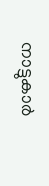നാട്ടുകാർ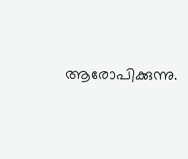ആരോപിക്കുന്നു.